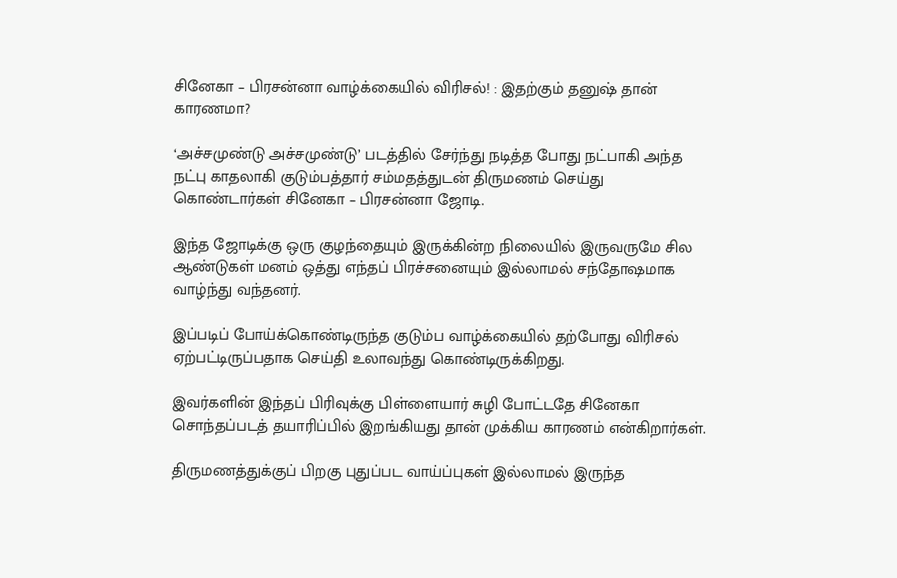சினேகா – பிரசன்னா வாழ்க்கையில் விரிசல்! : இதற்கும் தனுஷ் தான் காரணமா?

‘அச்சமுண்டு அச்சமுண்டு’ படத்தில் சேர்ந்து நடித்த போது நட்பாகி அந்த நட்பு காதலாகி குடும்பத்தார் சம்மதத்துடன் திருமணம் செய்து கொண்டார்கள் சினேகா – பிரசன்னா ஜோடி.

இந்த ஜோடிக்கு ஒரு குழந்தையும் இருக்கின்ற நிலையில் இருவருமே சில ஆண்டுகள் மனம் ஒத்து எந்தப் பிரச்சனையும் இல்லாமல் சந்தோஷமாக வாழ்ந்து வந்தனர்.

இப்படிப் போய்க்கொண்டிருந்த குடும்ப வாழ்க்கையில் தற்போது விரிசல் ஏற்பட்டிருப்பதாக செய்தி உலாவந்து கொண்டிருக்கிறது.

இவர்களின் இந்தப் பிரிவுக்கு பிள்ளையார் சுழி போட்டதே சினேகா சொந்தப்படத் தயாரிப்பில் இறங்கியது தான் முக்கிய காரணம் என்கிறார்கள்.

திருமணத்துக்குப் பிறகு புதுப்பட வாய்ப்புகள் இல்லாமல் இருந்த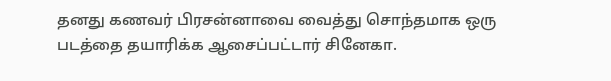தனது கணவர் பிரசன்னாவை வைத்து சொந்தமாக ஒரு படத்தை தயாரிக்க ஆசைப்பட்டார் சினேகா.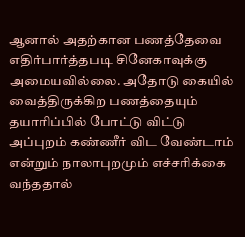ஆனால் அதற்கான பணத்தேவை எதிர்பார்த்தபடி சினேகாவுக்கு அமையவில்லை. அதோடு கையில் வைத்திருக்கிற பணத்தையும் தயாரிப்பில் போட்டு விட்டு அப்புறம் கண்ணீர் விட வேண்டாம் என்றும் நாலாபுறமும் எச்சரிக்கை வந்ததால்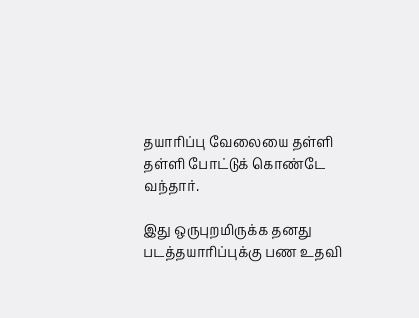தயாரிப்பு வேலையை தள்ளி தள்ளி போட்டுக் கொண்டே வந்தார்.

இது ஒருபுறமிருக்க தனது படத்தயாரிப்புக்கு பண உதவி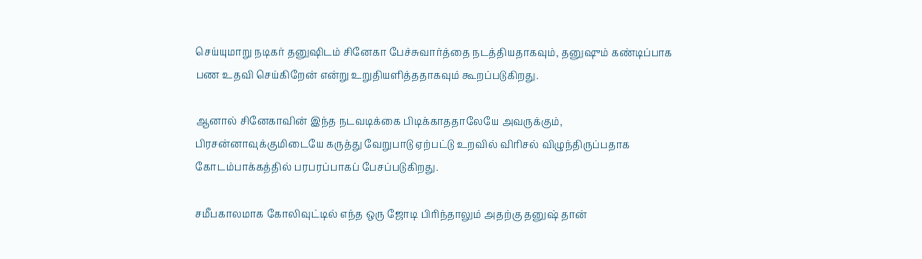செய்யுமாறு நடிகர் தனுஷிடம் சினேகா பேச்சுவார்த்தை நடத்தியதாகவும், தனுஷும் கண்டிப்பாக பண உதவி செய்கிறேன் என்று உறுதியளித்ததாகவும் கூறப்படுகிறது.

ஆனால் சினேகாவின் இந்த நடவடிக்கை பிடிக்காததாலேயே அவருக்கும், பிரசன்னாவுக்குமிடையே கருத்து வேறுபாடு ஏற்பட்டு உறவில் விரிசல் விழுந்திருப்பதாக கோடம்பாக்கத்தில் பரபரப்பாகப் பேசப்படுகிறது.

சமீபகாலமாக கோலிவுட்டில் எந்த ஒரு ஜோடி பிரிந்தாலும் அதற்கு தனுஷ் தான்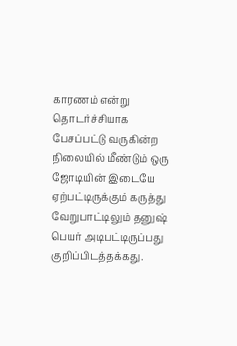காரணம் என்று தொடர்ச்சியாக பேசப்பட்டு வருகின்ற நிலையில் மீண்டும் ஒரு ஜோடியின் இடையே ஏற்பட்டிருக்கும் கருத்து வேறுபாட்டிலும் தனுஷ் பெயர் அடிபட்டிருப்பது குறிப்பிடத்தக்கது.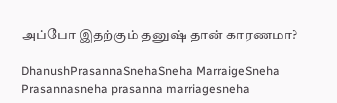அப்போ இதற்கும் தனுஷ் தான் காரணமா?

DhanushPrasannaSnehaSneha MarraigeSneha Prasannasneha prasanna marriagesneha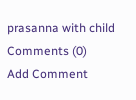prasanna with child
Comments (0)
Add Comment